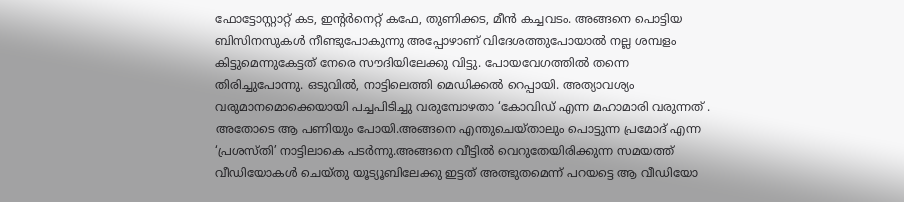ഫോട്ടോസ്റ്റാറ്റ് കട, ഇന്റർനെറ്റ് കഫേ, തുണിക്കട, മീൻ കച്ചവടം. അങ്ങനെ പൊട്ടിയ ബിസിനസുകൾ നീണ്ടുപോകുന്നു അപ്പോഴാണ് വിദേശത്തുപോയാൽ നല്ല ശമ്പളം കിട്ടുമെന്നുകേട്ടത് നേരെ സൗദിയിലേക്കു വിട്ടു. പോയവേഗത്തിൽ തന്നെ തിരിച്ചുപോന്നു. ഒടുവിൽ, നാട്ടിലെത്തി മെഡിക്കൽ റെപ്പായി. അത്യാവശ്യം വരുമാനമൊക്കെയായി പച്ചപിടിച്ചു വരുമ്പോഴതാ ‘കോവിഡ് എന്ന മഹാമാരി വരുന്നത് . അതോടെ ആ പണിയും പോയി.അങ്ങനെ എന്തുചെയ്താലും പൊട്ടുന്ന പ്രമോദ് എന്ന ‘പ്രശസ്തി’ നാട്ടിലാകെ പടർന്നു.അങ്ങനെ വീട്ടിൽ വെറുതേയിരിക്കുന്ന സമയത്ത് വീഡിയോകൾ ചെയ്തു യൂട്യൂബിലേക്കു ഇട്ടത് അത്ഭുതമെന്ന് പറയട്ടെ ആ വീഡിയോ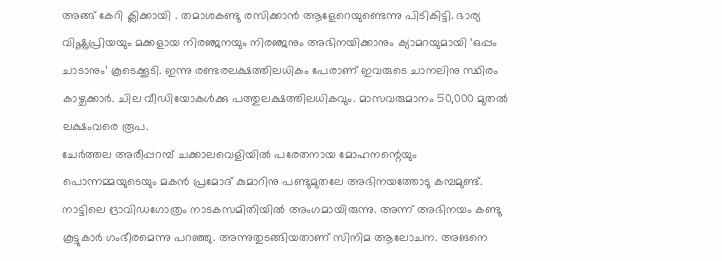അങ്ങ് കേറി ക്ലിക്കായി . തമാശകണ്ടു രസിക്കാൻ ആളേറെയുണ്ടെന്നു പിടികിട്ടി. ഭാര്യ വിഷ്ണുപ്രിയയും മക്കളായ നിരഞ്ജനയും നിരഞ്ജനും അഭിനയിക്കാനും ക്യാമറയുമായി ‘ഒപ്പം ചാടാനും’ കൂടെക്കൂടി. ഇന്നു രണ്ടരലക്ഷത്തിലധികം പേരാണ് ഇവരുടെ ചാനലിനു സ്ഥിരം കാഴ്ചക്കാർ. ചില വീഡിയോകൾക്കു പത്തുലക്ഷത്തിലധികവും. മാസവരുമാനം 50,000 മുതൽ ലക്ഷംവരെ രൂപ.
ചേർത്തല അരീപ്പറമ്പ് ചക്കാലവെളിയിൽ പരേതനായ മോഹനന്റെയും പൊന്നമ്മയുടെയും മകൻ പ്രമോദ് കുമാറിനു പണ്ടുമുതലേ അഭിനയത്തോടു കമ്പമുണ്ട്. നാട്ടിലെ ദ്രാവിഡഗോത്രം നാടകസമിതിയിൽ അംഗമായിരുന്നു. അന്ന് അഭിനയം കണ്ടു കൂട്ടുകാർ ഗംഭീരമെന്നു പറഞ്ഞു. അന്നുതുടങ്ങിയതാണ് സിനിമ ആലോചന. അങനെ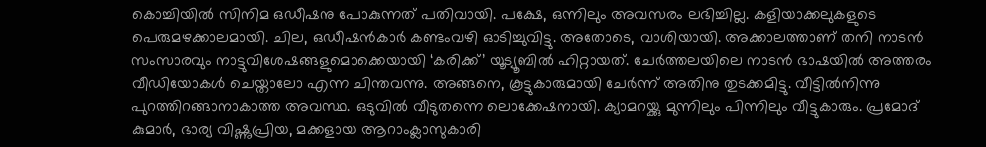കൊച്ചിയിൽ സിനിമ ഒഡീഷനു പോകുന്നത് പതിവായി. പക്ഷേ, ഒന്നിലും അവസരം ലഭിച്ചില്ല. കളിയാക്കലുകളുടെ പെരുമഴക്കാലമായി. ചില, ഒഡീഷൻകാർ കണ്ടംവഴി ഓടിച്ചുവിട്ടു. അതോടെ, വാശിയായി. അക്കാലത്താണ് തനി നാടൻ സംസാരവും നാട്ടുവിശേഷങ്ങളുമൊക്കെയായി ‘കരിക്ക്’ യൂട്യൂബിൽ ഹിറ്റായത്. ചേർത്തലയിലെ നാടൻ ഭാഷയിൽ അത്തരം വീഡിയോകൾ ചെയ്താലോ എന്ന ചിന്തവന്നു. അങ്ങനെ, കൂട്ടുകാരുമായി ചേർന്ന് അതിനു തുടക്കമിട്ടു. വീട്ടിൽനിന്നു പുറത്തിറങ്ങാനാകാത്ത അവസ്ഥ. ഒടുവിൽ വീടുതന്നെ ലൊക്കേഷനായി. ക്യാമറയ്ക്കു മുന്നിലും പിന്നിലും വീട്ടുകാരും. പ്രമോദ് കുമാർ, ഭാര്യ വിഷ്ണുപ്രിയ, മക്കളായ ആറാംക്ലാസുകാരി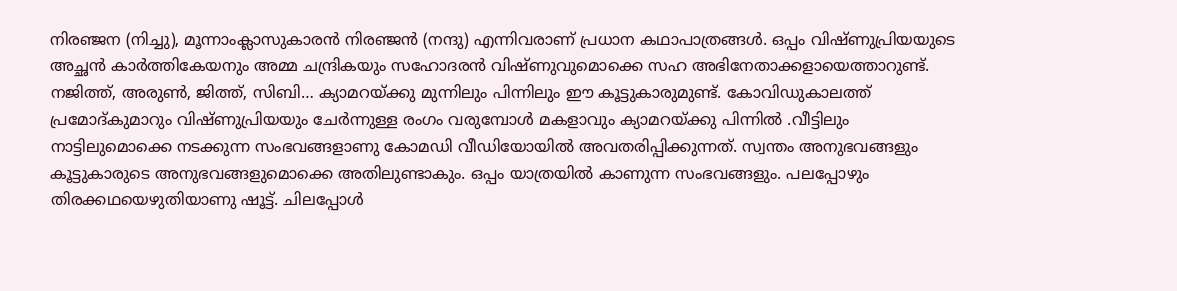നിരഞ്ജന (നിച്ചു), മൂന്നാംക്ലാസുകാരൻ നിരഞ്ജൻ (നന്ദു) എന്നിവരാണ് പ്രധാന കഥാപാത്രങ്ങൾ. ഒപ്പം വിഷ്ണുപ്രിയയുടെ അച്ഛൻ കാർത്തികേയനും അമ്മ ചന്ദ്രികയും സഹോദരൻ വിഷ്ണുവുമൊക്കെ സഹ അഭിനേതാക്കളായെത്താറുണ്ട്. നജിത്ത്, അരുൺ, ജിത്ത്, സിബി… ക്യാമറയ്ക്കു മുന്നിലും പിന്നിലും ഈ കൂട്ടുകാരുമുണ്ട്. കോവിഡുകാലത്ത് പ്രമോദ്കുമാറും വിഷ്ണുപ്രിയയും ചേർന്നുള്ള രംഗം വരുമ്പോൾ മകളാവും ക്യാമറയ്ക്കു പിന്നിൽ .വീട്ടിലും നാട്ടിലുമൊക്കെ നടക്കുന്ന സംഭവങ്ങളാണു കോമഡി വീഡിയോയിൽ അവതരിപ്പിക്കുന്നത്. സ്വന്തം അനുഭവങ്ങളും കൂട്ടുകാരുടെ അനുഭവങ്ങളുമൊക്കെ അതിലുണ്ടാകും. ഒപ്പം യാത്രയിൽ കാണുന്ന സംഭവങ്ങളും. പലപ്പോഴും തിരക്കഥയെഴുതിയാണു ഷൂട്ട്. ചിലപ്പോൾ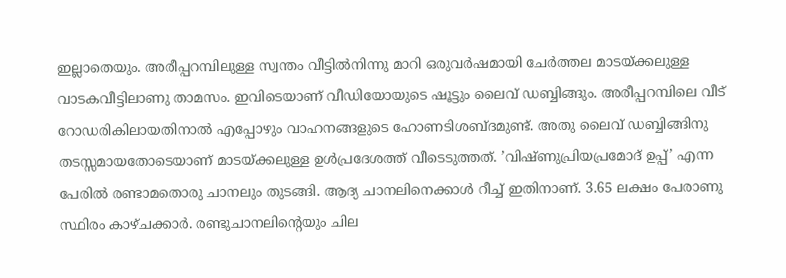ഇല്ലാതെയും. അരീപ്പറമ്പിലുള്ള സ്വന്തം വീട്ടിൽനിന്നു മാറി ഒരുവർഷമായി ചേർത്തല മാടയ്ക്കലുള്ള വാടകവീട്ടിലാണു താമസം. ഇവിടെയാണ് വീഡിയോയുടെ ഷൂട്ടും ലൈവ് ഡബ്ബിങ്ങും. അരീപ്പറമ്പിലെ വീട് റോഡരികിലായതിനാൽ എപ്പോഴും വാഹനങ്ങളുടെ ഹോണടിശബ്ദമുണ്ട്. അതു ലൈവ് ഡബ്ബിങ്ങിനു തടസ്സമായതോടെയാണ് മാടയ്ക്കലുള്ള ഉൾപ്രദേശത്ത് വീടെടുത്തത്. ’വിഷ്ണുപ്രിയപ്രമോദ് ഉപ്പ്’ എന്ന പേരിൽ രണ്ടാമതൊരു ചാനലും തുടങ്ങി. ആദ്യ ചാനലിനെക്കാൾ റീച്ച് ഇതിനാണ്. 3.65 ലക്ഷം പേരാണു സ്ഥിരം കാഴ്ചക്കാർ. രണ്ടുചാനലിന്റെയും ചില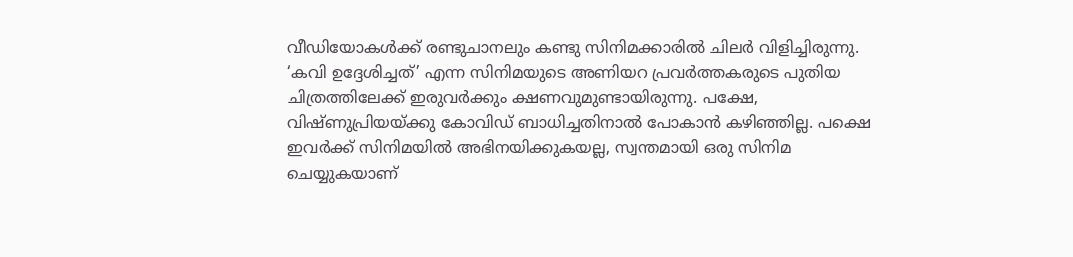വീഡിയോകൾക്ക് രണ്ടുചാനലും കണ്ടു സിനിമക്കാരിൽ ചിലർ വിളിച്ചിരുന്നു. ‘കവി ഉദ്ദേശിച്ചത്’ എന്ന സിനിമയുടെ അണിയറ പ്രവർത്തകരുടെ പുതിയ ചിത്രത്തിലേക്ക് ഇരുവർക്കും ക്ഷണവുമുണ്ടായിരുന്നു. പക്ഷേ, വിഷ്ണുപ്രിയയ്ക്കു കോവിഡ് ബാധിച്ചതിനാൽ പോകാൻ കഴിഞ്ഞില്ല. പക്ഷെ ഇവർക്ക് സിനിമയിൽ അഭിനയിക്കുകയല്ല, സ്വന്തമായി ഒരു സിനിമ ചെയ്യുകയാണ്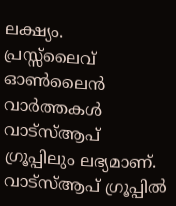ലക്ഷ്യം.
പ്രസ്സ്ലൈവ് ഓൺലൈൻ വാർത്തകൾ വാട്സ്ആപ് ഗ്രൂപ്പിലും ലഭ്യമാണ്. വാട്സ്ആപ് ഗ്രൂപ്പിൽ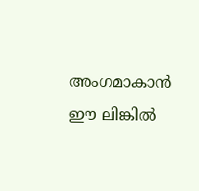അംഗമാകാൻ ഈ ലിങ്കിൽ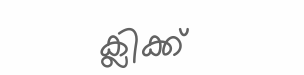ക്ലിക്ക്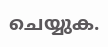ചെയ്യുക.